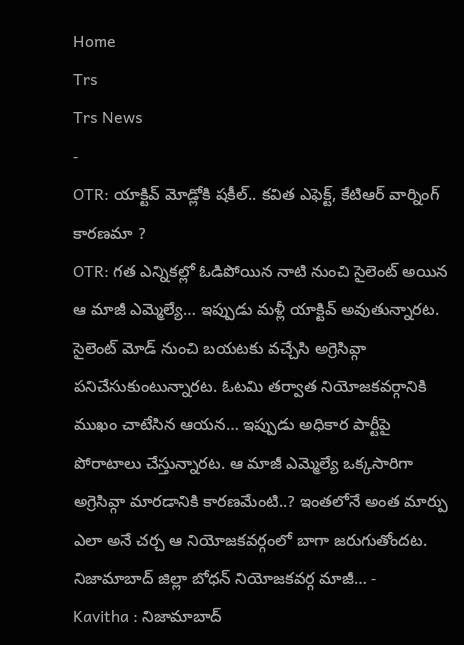Home
Trs
Trs News
-
OTR: యాక్టివ్ మోడ్లోకి షకీల్.. కవిత ఎఫెక్ట్, కేటిఆర్ వార్నింగ్ కారణమా ?
OTR: గత ఎన్నికల్లో ఓడిపోయిన నాటి నుంచి సైలెంట్ అయిన ఆ మాజీ ఎమ్మెల్యే… ఇప్పుడు మళ్లీ యాక్టివ్ అవుతున్నారట. సైలెంట్ మోడ్ నుంచి బయటకు వచ్చేసి అగ్రెసివ్గా పనిచేసుకుంటున్నారట. ఓటమి తర్వాత నియోజకవర్గానికి ముఖం చాటేసిన ఆయన… ఇప్పుడు అధికార పార్టీపై పోరాటాలు చేస్తున్నారట. ఆ మాజీ ఎమ్మెల్యే ఒక్కసారిగా అగ్రెసివ్గా మారడానికి కారణమేంటి..? ఇంతలోనే అంత మార్పు ఎలా అనే చర్చ ఆ నియోజకవర్గంలో బాగా జరుగుతోందట. నిజామాబాద్ జిల్లా బోధన్ నియోజకవర్గ మాజీ… -
Kavitha : నిజామాబాద్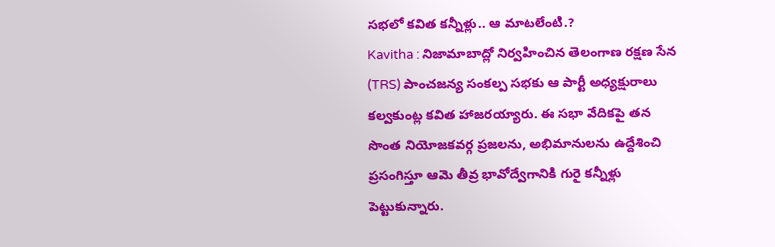సభలో కవిత కన్నీళ్లు.. ఆ మాటలేంటి.?
Kavitha : నిజామాబాద్లో నిర్వహించిన తెలంగాణ రక్షణ సేన (TRS) పాంచజన్య సంకల్ప సభకు ఆ పార్టీ అధ్యక్షురాలు కల్వకుంట్ల కవిత హాజరయ్యారు. ఈ సభా వేదికపై తన సొంత నియోజకవర్గ ప్రజలను, అభిమానులను ఉద్దేశించి ప్రసంగిస్తూ ఆమె తీవ్ర భావోద్వేగానికి గురై కన్నీళ్లు పెట్టుకున్నారు.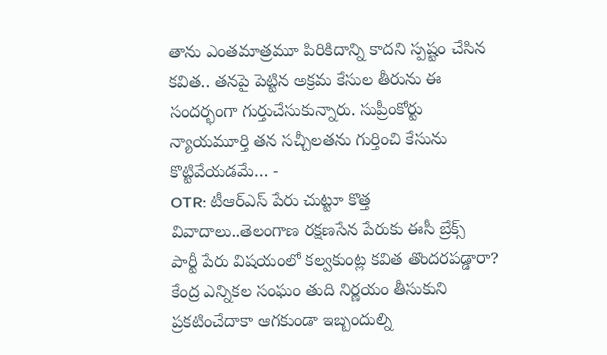తాను ఎంతమాత్రమూ పిరికిదాన్ని కాదని స్పష్టం చేసిన కవిత.. తనపై పెట్టిన అక్రమ కేసుల తీరును ఈ సందర్భంగా గుర్తుచేసుకున్నారు. సుప్రీంకోర్టు న్యాయమూర్తి తన సచ్చీలతను గుర్తించి కేసును కొట్టివేయడమే… -
OTR: టీఆర్ఎస్ పేరు చుట్టూ కొత్త వివాదాలు..తెలంగాణ రక్షణసేన పేరుకు ఈసీ బ్రేక్స్
పార్టీ పేరు విషయంలో కల్వకుంట్ల కవిత తొందరపడ్డారా? కేంద్ర ఎన్నికల సంఘం తుది నిర్ణయం తీసుకుని ప్రకటించేదాకా ఆగకుండా ఇబ్బందుల్ని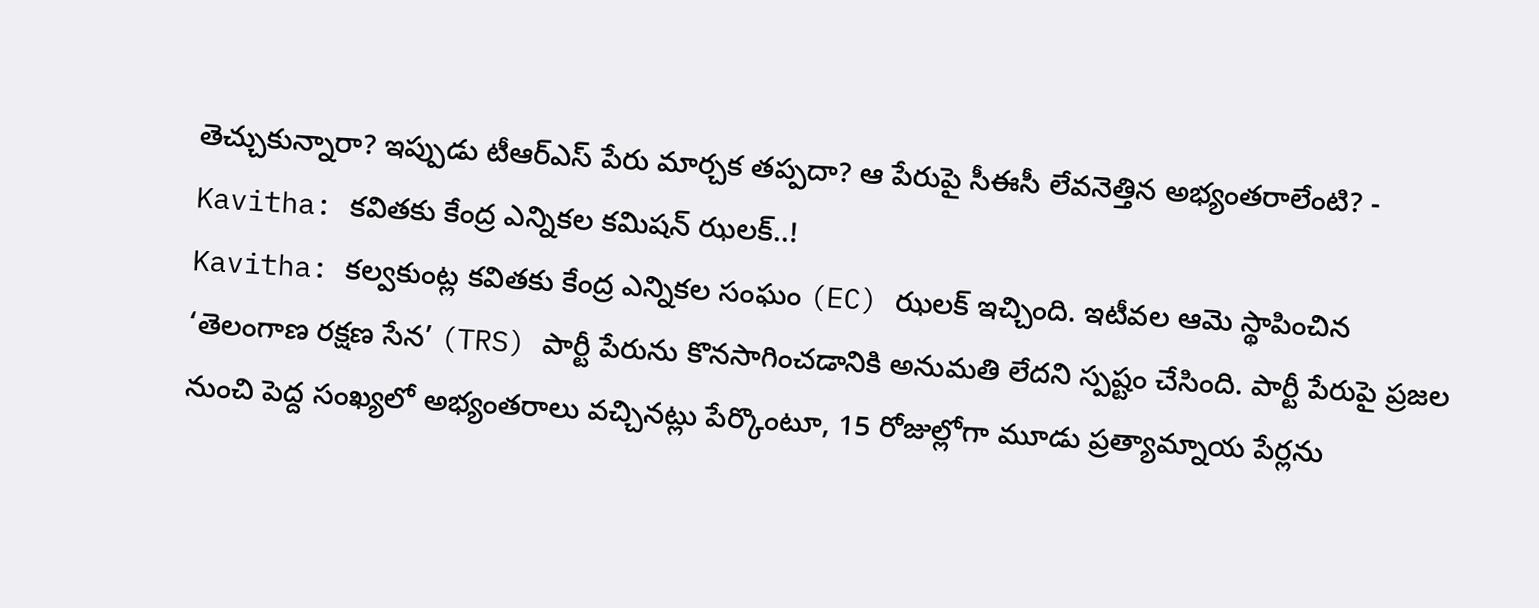తెచ్చుకున్నారా? ఇప్పుడు టీఆర్ఎస్ పేరు మార్చక తప్పదా? ఆ పేరుపై సీఈసీ లేవనెత్తిన అభ్యంతరాలేంటి? -
Kavitha: కవితకు కేంద్ర ఎన్నికల కమిషన్ ఝలక్..!
Kavitha: కల్వకుంట్ల కవితకు కేంద్ర ఎన్నికల సంఘం (EC) ఝలక్ ఇచ్చింది. ఇటీవల ఆమె స్థాపించిన ‘తెలంగాణ రక్షణ సేన’ (TRS) పార్టీ పేరును కొనసాగించడానికి అనుమతి లేదని స్పష్టం చేసింది. పార్టీ పేరుపై ప్రజల నుంచి పెద్ద సంఖ్యలో అభ్యంతరాలు వచ్చినట్లు పేర్కొంటూ, 15 రోజుల్లోగా మూడు ప్రత్యామ్నాయ పేర్లను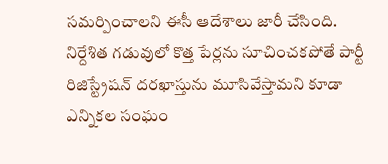సమర్పించాలని ఈసీ ఆదేశాలు జారీ చేసింది. నిర్దేశిత గడువులో కొత్త పేర్లను సూచించకపోతే పార్టీ రిజిస్ట్రేషన్ దరఖాస్తును మూసివేస్తామని కూడా ఎన్నికల సంఘం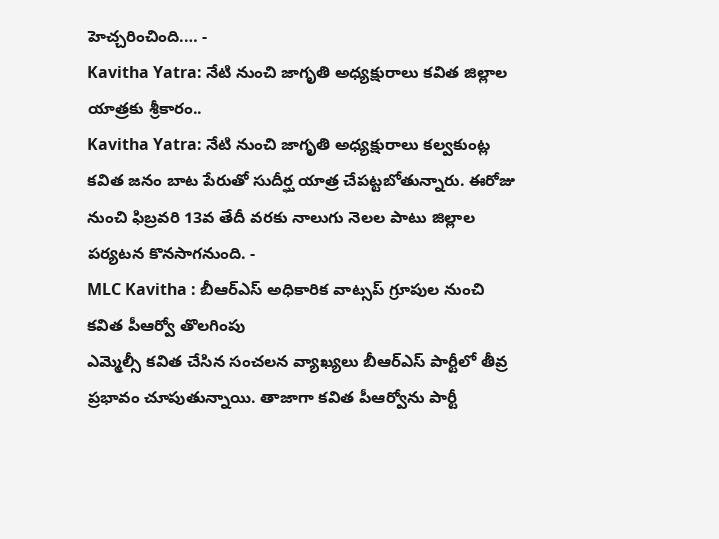హెచ్చరించింది.… -
Kavitha Yatra: నేటి నుంచి జాగృతి అధ్యక్షురాలు కవిత జిల్లాల యాత్రకు శ్రీకారం..
Kavitha Yatra: నేటి నుంచి జాగృతి అధ్యక్షురాలు కల్వకుంట్ల కవిత జనం బాట పేరుతో సుదీర్ఘ యాత్ర చేపట్టబోతున్నారు. ఈరోజు నుంచి ఫిబ్రవరి 13వ తేదీ వరకు నాలుగు నెలల పాటు జిల్లాల పర్యటన కొనసాగనుంది. -
MLC Kavitha : బీఆర్ఎస్ అధికారిక వాట్సప్ గ్రూపుల నుంచి కవిత పీఆర్వో తొలగింపు
ఎమ్మెల్సీ కవిత చేసిన సంచలన వ్యాఖ్యలు బీఆర్ఎస్ పార్టీలో తీవ్ర ప్రభావం చూపుతున్నాయి. తాజాగా కవిత పీఆర్వోను పార్టీ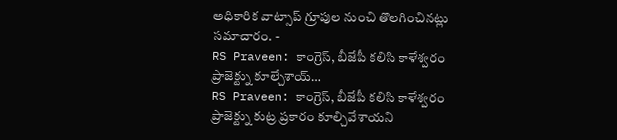అధికారిక వాట్సాప్ గ్రూపుల నుంచి తొలగించినట్లు సమాచారం. -
RS Praveen: కాంగ్రెస్, బీజేపీ కలిసి కాళేశ్వరం ప్రాజెక్ట్ను కూల్చేశాయ్…
RS Praveen: కాంగ్రెస్, బీజేపీ కలిసి కాళేశ్వరం ప్రాజెక్ట్ను కుట్ర ప్రకారం కూల్చివేశాయని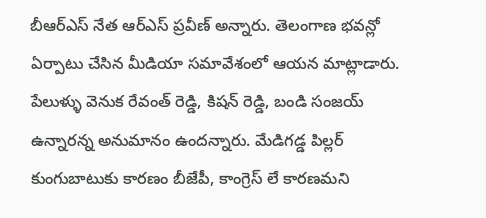బీఆర్ఎస్ నేత ఆర్ఎస్ ప్రవీణ్ అన్నారు. తెలంగాణ భవన్లో ఏర్పాటు చేసిన మీడియా సమావేశంలో ఆయన మాట్లాడారు. పేలుళ్ళు వెనుక రేవంత్ రెడ్డి, కిషన్ రెడ్డి, బండి సంజయ్ ఉన్నారన్న అనుమానం ఉందన్నారు. మేడిగడ్డ పిల్లర్ కుంగుబాటుకు కారణం బీజేపీ, కాంగ్రెస్ లే కారణమని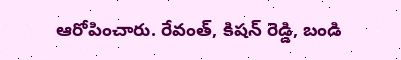ఆరోపించారు. రేవంత్, కిషన్ రెడ్డి, బండి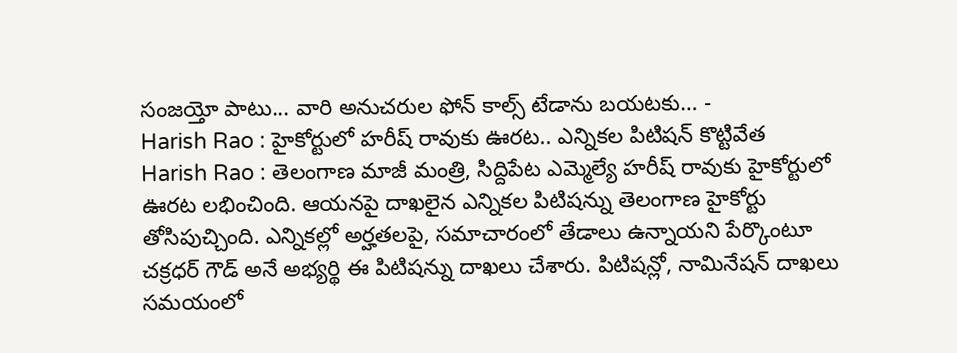సంజయ్తో పాటు... వారి అనుచరుల ఫోన్ కాల్స్ టేడాను బయటకు… -
Harish Rao : హైకోర్టులో హరీష్ రావుకు ఊరట.. ఎన్నికల పిటిషన్ కొట్టివేత
Harish Rao : తెలంగాణ మాజీ మంత్రి, సిద్దిపేట ఎమ్మెల్యే హరీష్ రావుకు హైకోర్టులో ఊరట లభించింది. ఆయనపై దాఖలైన ఎన్నికల పిటిషన్ను తెలంగాణ హైకోర్టు తోసిపుచ్చింది. ఎన్నికల్లో అర్హతలపై, సమాచారంలో తేడాలు ఉన్నాయని పేర్కొంటూ చక్రధర్ గౌడ్ అనే అభ్యర్థి ఈ పిటిషన్ను దాఖలు చేశారు. పిటిషన్లో, నామినేషన్ దాఖలు సమయంలో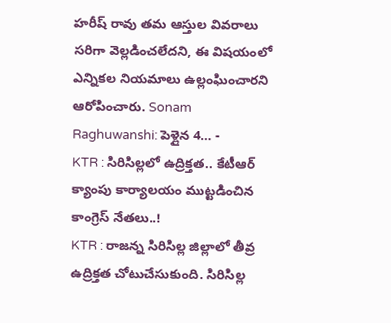హరీష్ రావు తమ ఆస్తుల వివరాలు సరిగా వెల్లడించలేదని, ఈ విషయంలో ఎన్నికల నియమాలు ఉల్లంఘించారని ఆరోపించారు. Sonam Raghuwanshi: పెళ్లైన 4… -
KTR : సిరిసిల్లలో ఉద్రిక్తత.. కేటీఆర్ క్యాంపు కార్యాలయం ముట్టడించిన కాంగ్రెస్ నేతలు..!
KTR : రాజన్న సిరిసిల్ల జిల్లాలో తీవ్ర ఉద్రిక్తత చోటుచేసుకుంది. సిరిసిల్ల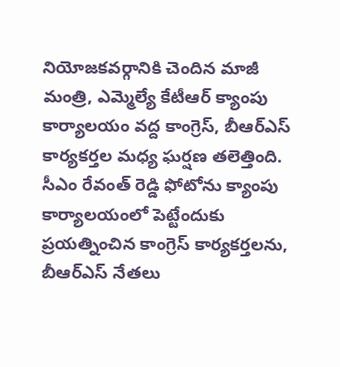నియోజకవర్గానికి చెందిన మాజీ మంత్రి, ఎమ్మెల్యే కేటీఆర్ క్యాంపు కార్యాలయం వద్ద కాంగ్రెస్, బీఆర్ఎస్ కార్యకర్తల మధ్య ఘర్షణ తలెత్తింది. సీఎం రేవంత్ రెడ్డి ఫోటోను క్యాంపు కార్యాలయంలో పెట్టేందుకు ప్రయత్నించిన కాంగ్రెస్ కార్యకర్తలను, బీఆర్ఎస్ నేతలు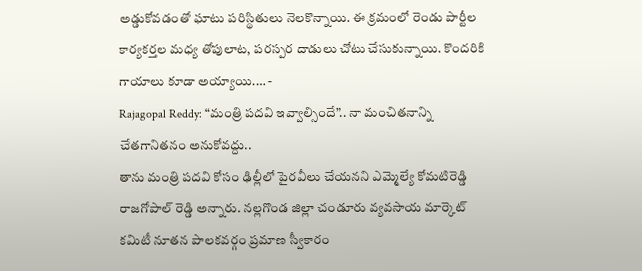అడ్డుకోవడంతో ఘాటు పరిస్థితులు నెలకొన్నాయి. ఈ క్రమంలో రెండు పార్టీల కార్యకర్తల మధ్య తోపులాట, పరస్పర దాడులు చోటు చేసుకున్నాయి. కొందరికి గాయాలు కూడా అయ్యాయి.… -
Rajagopal Reddy: “మంత్రి పదవి ఇవ్వాల్సిందే”.. నా మంచితనాన్ని చేతగానితనం అనుకోవద్దు..
తాను మంత్రి పదవి కోసం ఢిల్లీలో పైరవీలు చేయనని ఎమ్మెల్యే కోమటిరెడ్డి రాజగోపాల్ రెడ్డి అన్నారు. నల్లగొండ జిల్లా చండూరు వ్యవసాయ మార్కెట్ కమిటీ నూతన పాలకవర్గం ప్రమాణ స్వీకారం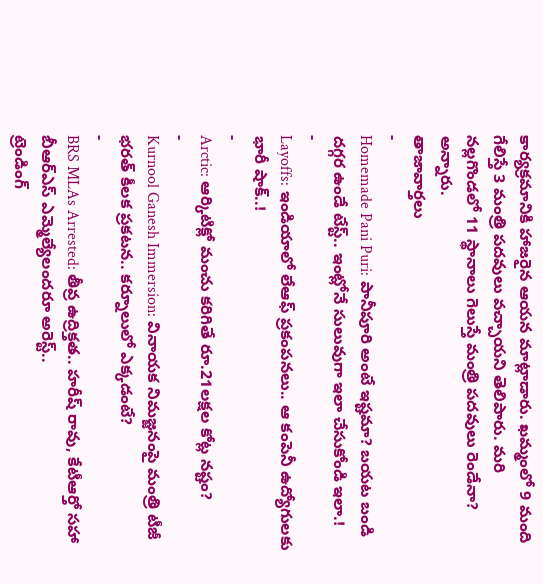కార్యక్రమానికి హాజరైన ఆయన మాట్లాడారు. ఖమ్మంలో 9 మంది గేలిస్తే 3 మంత్రి పదవులు వచ్చాయని తెలిపారు. మరి నల్లగొండలో 11 స్థానాలు గెలుస్తే మంత్రి పదవులు రెండేనా? అన్నారు.
తాజావార్తలు
-
Homemade Pani Puri: పానీపూరి అంటే ఇష్టమా? బయట బండి దగ్గర ఉండే టేస్ట్.. ఇంట్లోనే సులువుగా ఇలా చేసుకోండి ఇలా.!
-
Layoffs: ఇండియాలో లేఆఫ్ ప్రకంపనలు.. ఆ కంపెనీ ఉద్యోగులకు భారీ షాక్..!
-
Arctic: ఆర్కిటిక్లో మంచు కరిగితే రూ.21లక్షల కోట్ల నష్టం?
-
Kurnool Ganesh Immersion: వినాయక నిమజ్జనంపై మంత్రి టీజీ భరత్ కీలక ప్రకటన.. కర్నూలులో ఎక్కడంటే?
-
BRS MLAs Arrested: తీవ్ర ఉద్రిక్తత.. హరీష్ రావు, కేటీఆర్తో సహా బీఆర్ఎస్ ఎమ్మెల్యేలందరూ అరెస్ట్..
ట్రెండింగ్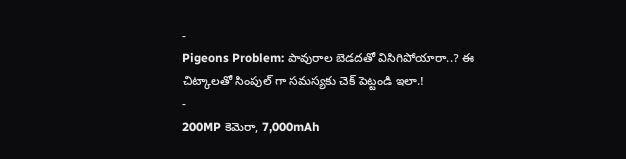-
Pigeons Problem: పావురాల బెడదతో విసిగిపోయారా..? ఈ చిట్కాలతో సింపుల్ గా సమస్యకు చెక్ పెట్టండి ఇలా.!
-
200MP కెమెరా, 7,000mAh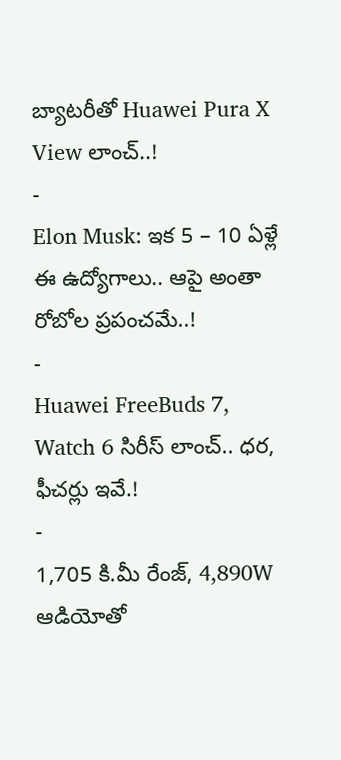బ్యాటరీతో Huawei Pura X View లాంచ్..!
-
Elon Musk: ఇక 5 – 10 ఏళ్లే ఈ ఉద్యోగాలు.. ఆపై అంతా రోబోల ప్రపంచమే..!
-
Huawei FreeBuds 7, Watch 6 సిరీస్ లాంచ్.. ధర, ఫీచర్లు ఇవే.!
-
1,705 కి.మీ రేంజ్, 4,890W ఆడియోతో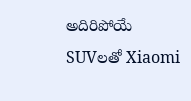అదిరిపోయే SUVలతో Xiaomi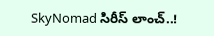SkyNomad సిరీస్ లాంచ్..!